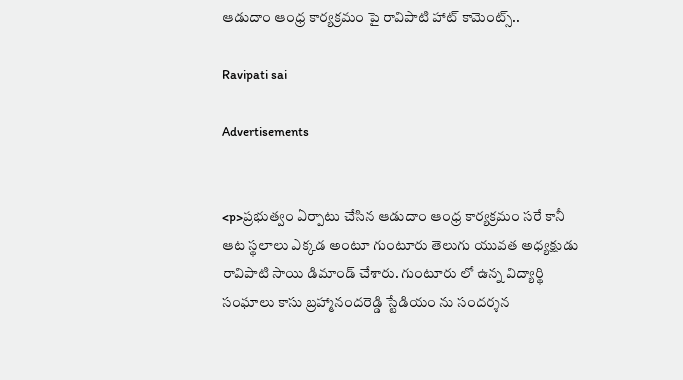ఆడుదాం ఆంధ్ర కార్యక్రమం పై రావిపాటి హాట్ కామెంట్స్..

Ravipati sai

Advertisements


<p>ప్రభుత్వం ఏర్పాటు చేసిన ఆడుదాం ఆంధ్ర కార్యక్రమం సరే కానీ ఆట స్థలాలు ఎక్కడ అంటూ గుంటూరు తెలుగు యువత అధ్యక్షుడు రావిపాటి సాయి డిమాండ్ చేశారు. గుంటూరు లో ఉన్న విద్యార్థి సంఘాలు కాసు బ్రహ్మానందరెడ్డి స్టేడియం ను సందర్శన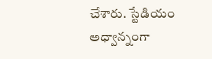చేశారు. స్టేడియం అధ్వాన్నంగా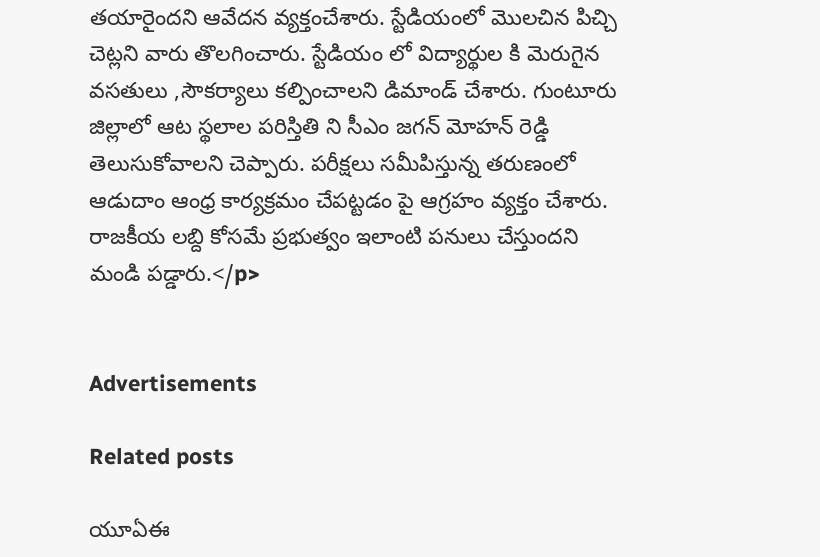తయారైందని ఆవేదన వ్యక్తంచేశారు. స్టేడియంలో మొలచిన పిచ్చి చెట్లని వారు తొలగించారు. స్టేడియం లో విద్యార్థుల కి మెరుగైన వసతులు ,సౌకర్యాలు కల్పించాలని డిమాండ్ చేశారు. గుంటూరు జిల్లాలో ఆట స్థలాల పరిస్తితి ని సీఎం జగన్ మోహన్ రెడ్డి తెలుసుకోవాలని చెప్పారు. పరీక్షలు సమీపిస్తున్న తరుణంలో ఆడుదాం ఆంధ్ర కార్యక్రమం చేపట్టడం పై ఆగ్రహం వ్యక్తం చేశారు. రాజకీయ లబ్ది కోసమే ప్రభుత్వం ఇలాంటి పనులు చేస్తుందని మండి పడ్డారు.</p>


Advertisements

Related posts

యూఏఈ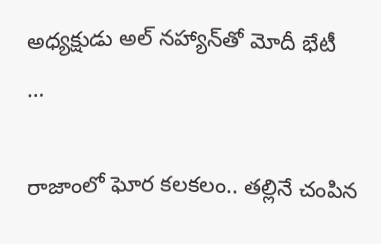అధ్యక్షుడు అల్ నహ్యాన్‍తో మోదీ భేటీ …

రాజాంలో ఘోర కలకలం.. తల్లినే చంపిన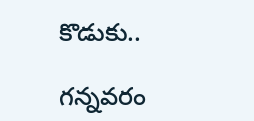కొడుకు..

గన్నవరం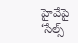హైవేపై ‘సేల్స్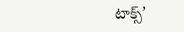టాక్స్’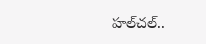హల్‌చల్..